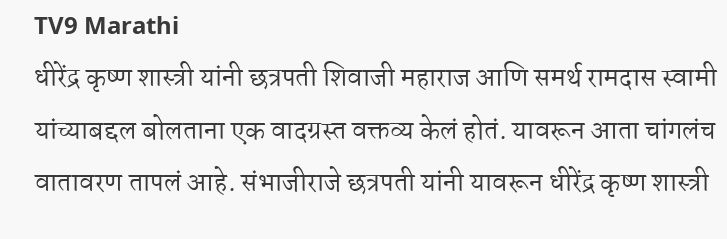TV9 Marathi
धीरेंद्र कृष्ण शास्त्री यांनी छत्रपती शिवाजी महाराज आणि समर्थ रामदास स्वामी यांच्याबद्दल बोलताना एक वादग्रस्त वक्तव्य केलं होतं. यावरून आता चांगलंच वातावरण तापलं आहे. संभाजीराजे छत्रपती यांनी यावरून धीरेंद्र कृष्ण शास्त्री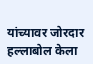यांच्यावर जोरदार हल्लाबोल केला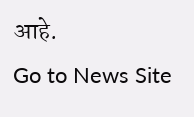आहे.
Go to News Site